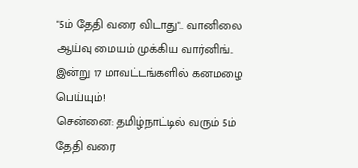"5ம் தேதி வரை விடாது".. வானிலை ஆய்வு மையம் முக்கிய வார்னிங்.. இன்று 17 மாவட்டங்களில் கனமழை பெய்யும்!
சென்னை: தமிழ்நாட்டில் வரும் 5ம் தேதி வரை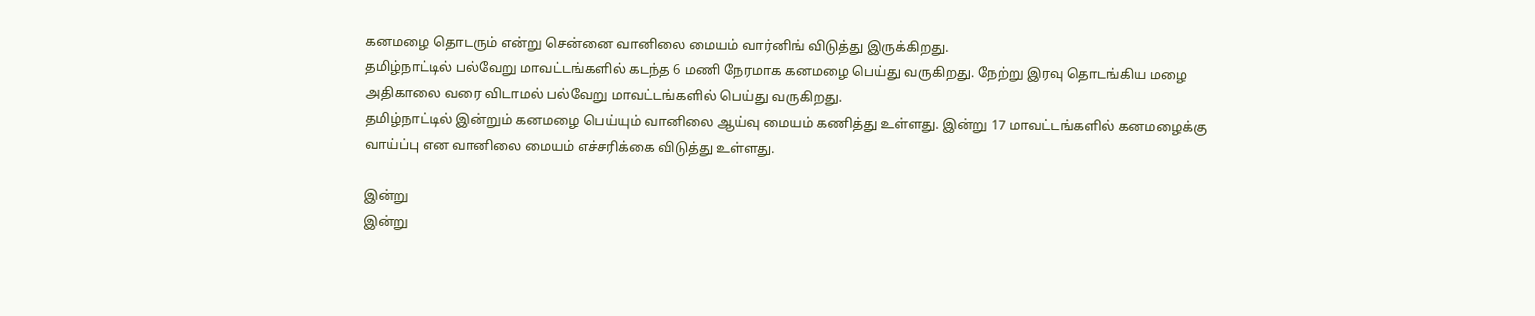கனமழை தொடரும் என்று சென்னை வானிலை மையம் வார்னிங் விடுத்து இருக்கிறது.
தமிழ்நாட்டில் பல்வேறு மாவட்டங்களில் கடந்த 6 மணி நேரமாக கனமழை பெய்து வருகிறது. நேற்று இரவு தொடங்கிய மழை அதிகாலை வரை விடாமல் பல்வேறு மாவட்டங்களில் பெய்து வருகிறது.
தமிழ்நாட்டில் இன்றும் கனமழை பெய்யும் வானிலை ஆய்வு மையம் கணித்து உள்ளது. இன்று 17 மாவட்டங்களில் கனமழைக்கு வாய்ப்பு என வானிலை மையம் எச்சரிக்கை விடுத்து உள்ளது.

இன்று
இன்று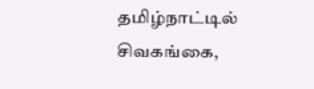தமிழ்நாட்டில் சிவகங்கை,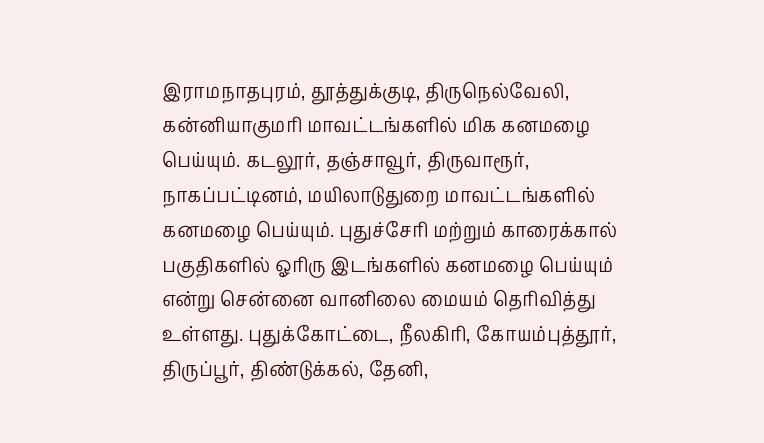இராமநாதபுரம், தூத்துக்குடி, திருநெல்வேலி, கன்னியாகுமரி மாவட்டங்களில் மிக கனமழை பெய்யும். கடலூர், தஞ்சாவூர், திருவாரூர், நாகப்பட்டினம், மயிலாடுதுறை மாவட்டங்களில் கனமழை பெய்யும். புதுச்சேரி மற்றும் காரைக்கால் பகுதிகளில் ஓரிரு இடங்களில் கனமழை பெய்யும் என்று சென்னை வானிலை மையம் தெரிவித்து உள்ளது. புதுக்கோட்டை, நீலகிரி, கோயம்புத்தூர், திருப்பூர், திண்டுக்கல், தேனி,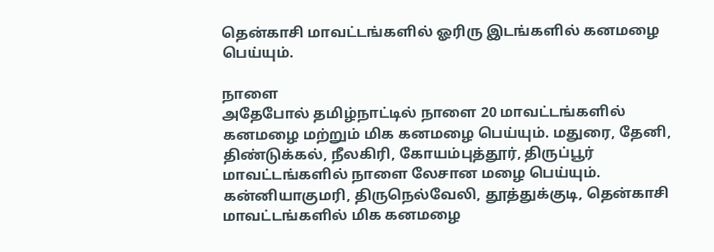தென்காசி மாவட்டங்களில் ஓரிரு இடங்களில் கனமழை பெய்யும்.

நாளை
அதேபோல் தமிழ்நாட்டில் நாளை 20 மாவட்டங்களில் கனமழை மற்றும் மிக கனமழை பெய்யும். மதுரை, தேனி, திண்டுக்கல், நீலகிரி, கோயம்புத்தூர், திருப்பூர் மாவட்டங்களில் நாளை லேசான மழை பெய்யும். கன்னியாகுமரி, திருநெல்வேலி, தூத்துக்குடி, தென்காசி மாவட்டங்களில் மிக கனமழை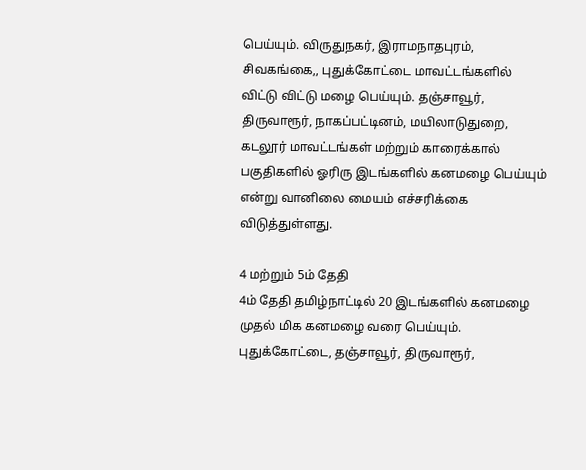பெய்யும். விருதுநகர், இராமநாதபுரம், சிவகங்கை,, புதுக்கோட்டை மாவட்டங்களில் விட்டு விட்டு மழை பெய்யும். தஞ்சாவூர், திருவாரூர், நாகப்பட்டினம், மயிலாடுதுறை, கடலூர் மாவட்டங்கள் மற்றும் காரைக்கால் பகுதிகளில் ஓரிரு இடங்களில் கனமழை பெய்யும் என்று வானிலை மையம் எச்சரிக்கை விடுத்துள்ளது.

4 மற்றும் 5ம் தேதி
4ம் தேதி தமிழ்நாட்டில் 20 இடங்களில் கனமழை முதல் மிக கனமழை வரை பெய்யும். புதுக்கோட்டை, தஞ்சாவூர், திருவாரூர்,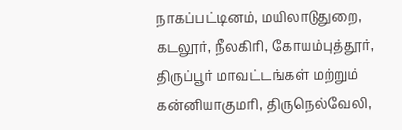நாகப்பட்டினம், மயிலாடுதுறை, கடலூர், நீலகிரி, கோயம்புத்தூர், திருப்பூர் மாவட்டங்கள் மற்றும் கன்னியாகுமரி, திருநெல்வேலி,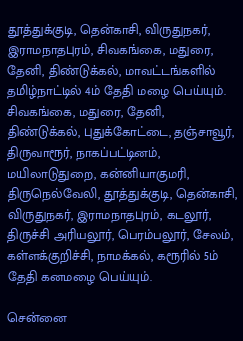தூத்துக்குடி, தென்காசி, விருதுநகர், இராமநாதபுரம், சிவகங்கை, மதுரை, தேனி, திண்டுக்கல், மாவட்டங்களில் தமிழ்நாட்டில் 4ம் தேதி மழை பெய்யும். சிவகங்கை, மதுரை, தேனி, திண்டுக்கல், புதுக்கோட்டை, தஞ்சாவூர், திருவாரூர், நாகப்பட்டினம், மயிலாடுதுறை, கன்னியாகுமரி, திருநெல்வேலி, தூத்துக்குடி, தென்காசி, விருதுநகர், இராமநாதபுரம், கடலூர், திருச்சி அரியலூர், பெரம்பலூர், சேலம், கள்ளக்குறிச்சி, நாமக்கல், கரூரில் 5ம் தேதி கனமழை பெய்யும்.

சென்னை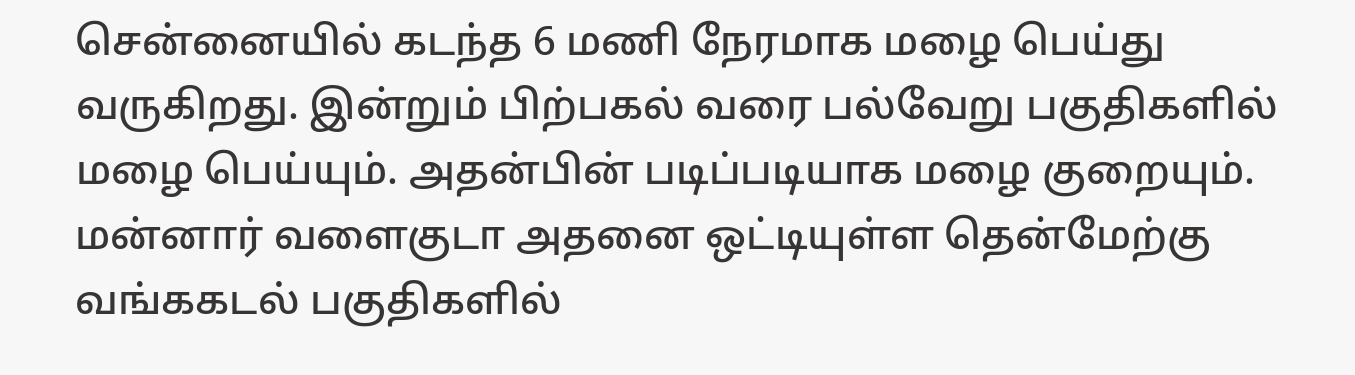சென்னையில் கடந்த 6 மணி நேரமாக மழை பெய்து வருகிறது. இன்றும் பிற்பகல் வரை பல்வேறு பகுதிகளில் மழை பெய்யும். அதன்பின் படிப்படியாக மழை குறையும். மன்னார் வளைகுடா அதனை ஒட்டியுள்ள தென்மேற்கு வங்ககடல் பகுதிகளில்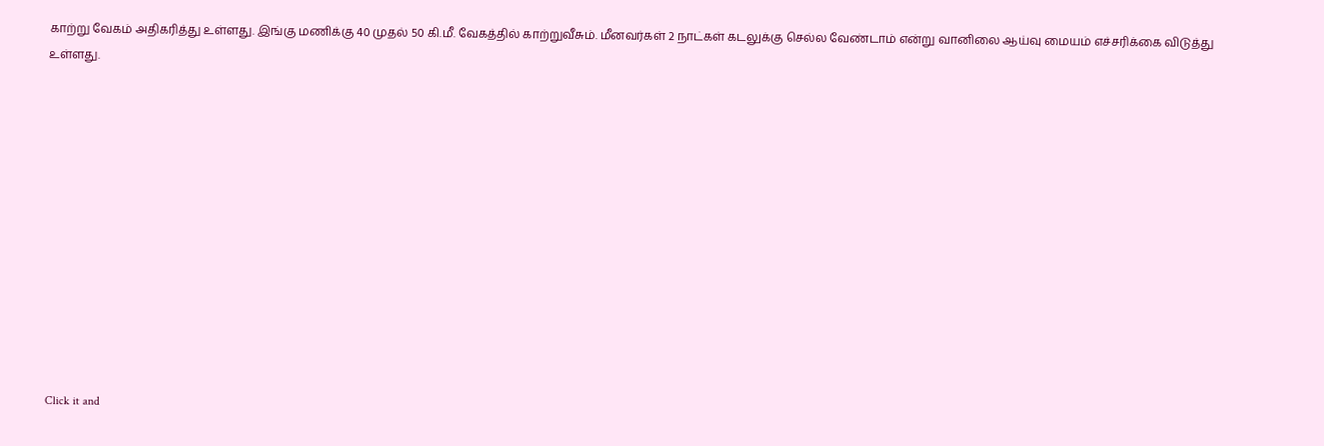காற்று வேகம் அதிகரித்து உள்ளது. இங்கு மணிக்கு 40 முதல் 50 கி.மீ. வேகத்தில் காற்றுவீசும். மீனவர்கள் 2 நாட்கள் கடலுக்கு செல்ல வேண்டாம் என்று வானிலை ஆய்வு மையம் எச்சரிக்கை விடுத்து உள்ளது.












Click it and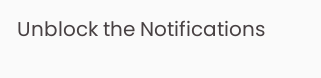Unblock the Notifications